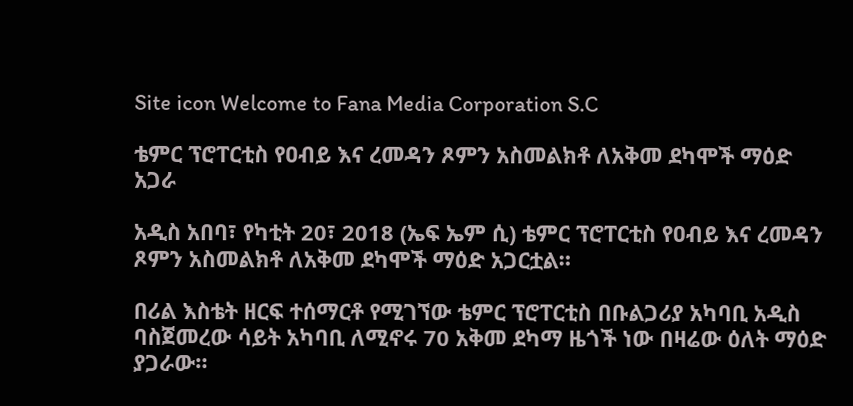Site icon Welcome to Fana Media Corporation S.C

ቴምር ፕሮፐርቲስ የዐብይ እና ረመዳን ጾምን አስመልክቶ ለአቅመ ደካሞች ማዕድ አጋራ

አዲስ አበባ፣ የካቲት 20፣ 2018 (ኤፍ ኤም ሲ) ቴምር ፕሮፐርቲስ የዐብይ እና ረመዳን ጾምን አስመልክቶ ለአቅመ ደካሞች ማዕድ አጋርቷል።

በሪል እስቴት ዘርፍ ተሰማርቶ የሚገኘው ቴምር ፕሮፐርቲስ በቡልጋሪያ አካባቢ አዲስ ባስጀመረው ሳይት አካባቢ ለሚኖሩ 70 አቅመ ደካማ ዜጎች ነው በዛሬው ዕለት ማዕድ ያጋራው።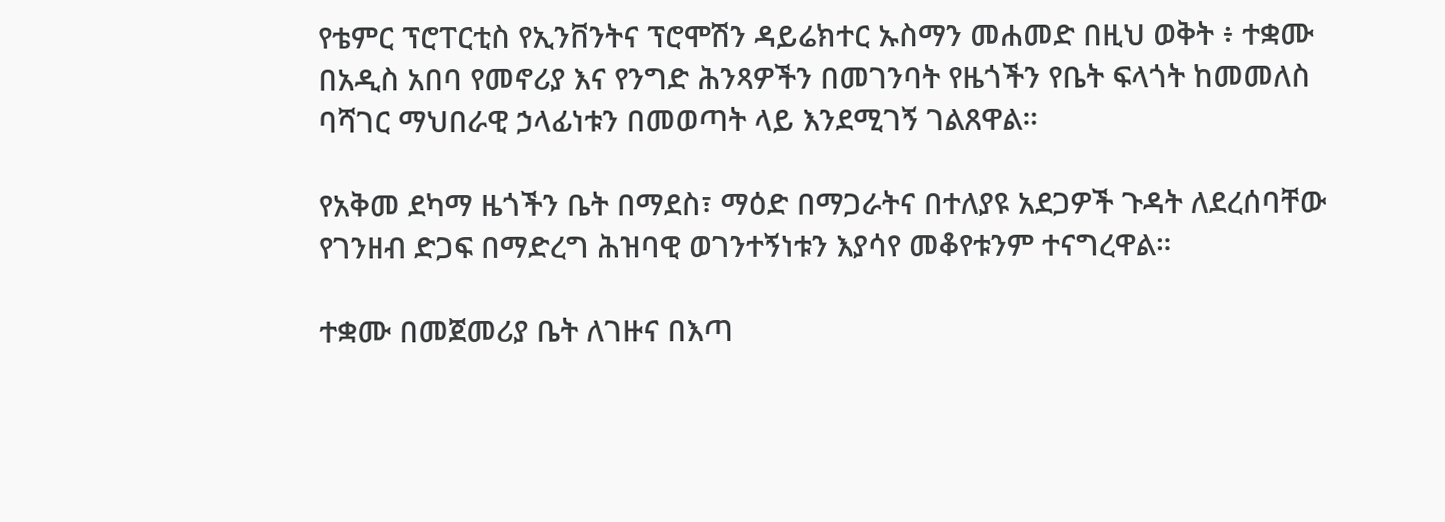የቴምር ፕሮፐርቲስ የኢንቨንትና ፕሮሞሽን ዳይሬክተር ኡስማን መሐመድ በዚህ ወቅት ፥ ተቋሙ በአዲስ አበባ የመኖሪያ እና የንግድ ሕንጻዎችን በመገንባት የዜጎችን የቤት ፍላጎት ከመመለስ ባሻገር ማህበራዊ ኃላፊነቱን በመወጣት ላይ እንደሚገኝ ገልጸዋል።

የአቅመ ደካማ ዜጎችን ቤት በማደስ፣ ማዕድ በማጋራትና በተለያዩ አደጋዎች ጉዳት ለደረሰባቸው የገንዘብ ድጋፍ በማድረግ ሕዝባዊ ወገንተኝነቱን እያሳየ መቆየቱንም ተናግረዋል።

ተቋሙ በመጀመሪያ ቤት ለገዙና በእጣ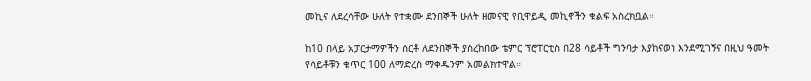መኪና ለደረሳቸው ሁለት የተቋሙ ደንበኞች ሁለት ዘመናዊ የቢዋይዲ መኪኖችን ቁልፍ አስረክቧል።

ከ10 በላይ አፓርታማዎችን ሰርቶ ለደንበኞች ያስረከበው ቴምር ፕሮፐርቲስ በ28 ሳይቶች ግንባታ እያከናወነ እንደሚገኝና በዚህ ዓመት የሳይቶቹን ቁጥር 100 ለማድረስ ማቀዱንም አመልክተዋል።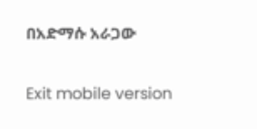በአድማሱ አራጋው

Exit mobile version